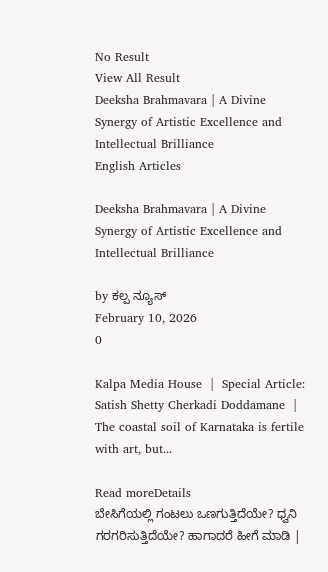No Result
View All Result
Deeksha Brahmavara | A Divine Synergy of Artistic Excellence and Intellectual Brilliance
English Articles

Deeksha Brahmavara | A Divine Synergy of Artistic Excellence and Intellectual Brilliance

by ಕಲ್ಪ ನ್ಯೂಸ್
February 10, 2026
0

Kalpa Media House  |  Special Article: Satish Shetty Cherkadi Doddamane  | The coastal soil of Karnataka is fertile with art, but...

Read moreDetails
ಬೇಸಿಗೆಯಲ್ಲಿ ಗಂಟಲು ಒಣಗುತ್ತಿದೆಯೇ? ಧ್ವನಿ ಗರಗರಿಸುತ್ತಿದೆಯೇ? ಹಾಗಾದರೆ ಹೀಗೆ ಮಾಡಿ |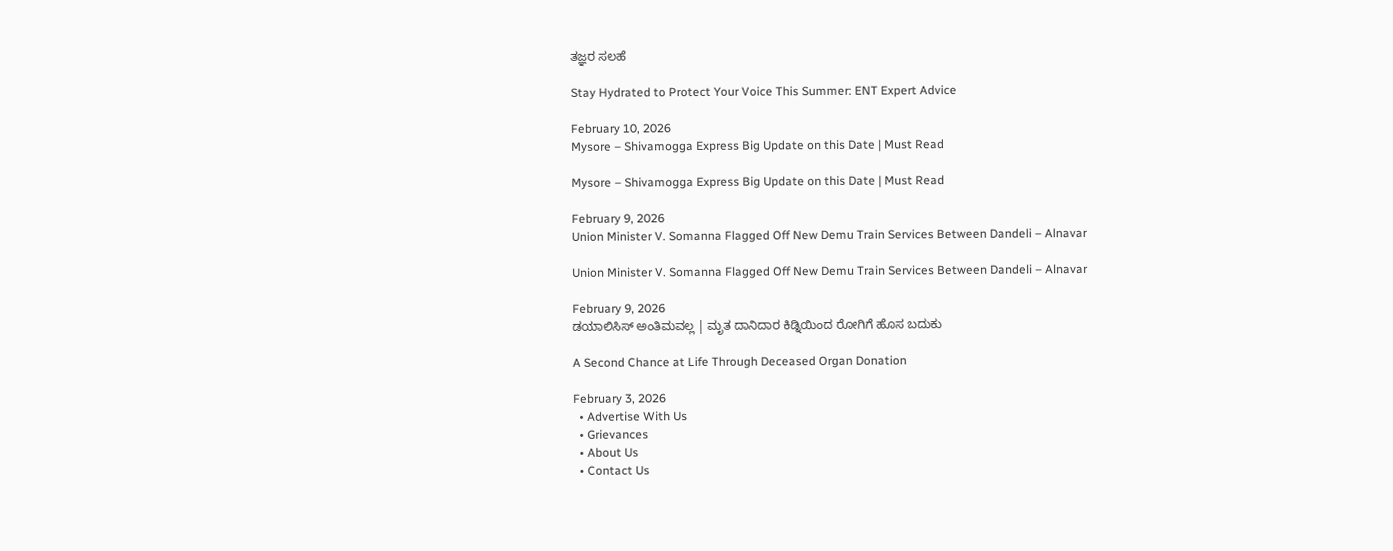ತಜ್ಞರ ಸಲಹೆ

Stay Hydrated to Protect Your Voice This Summer: ENT Expert Advice

February 10, 2026
Mysore – Shivamogga Express Big Update on this Date | Must Read

Mysore – Shivamogga Express Big Update on this Date | Must Read

February 9, 2026
Union Minister V. Somanna Flagged Off New Demu Train Services Between Dandeli – Alnavar

Union Minister V. Somanna Flagged Off New Demu Train Services Between Dandeli – Alnavar

February 9, 2026
ಡಯಾಲಿಸಿಸ್ ಅಂತಿಮವಲ್ಲ | ಮೃತ ದಾನಿದಾರ ಕಿಡ್ನಿಯಿಂದ ರೋಗಿಗೆ ಹೊಸ ಬದುಕು

A Second Chance at Life Through Deceased Organ Donation

February 3, 2026
  • Advertise With Us
  • Grievances
  • About Us
  • Contact Us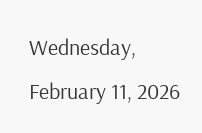Wednesday, February 11, 2026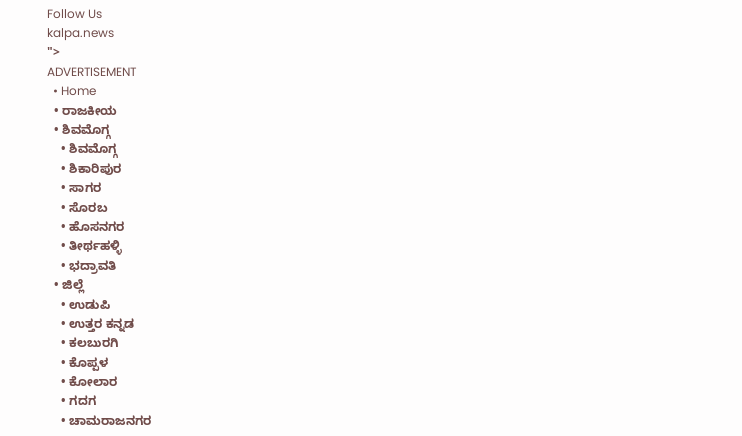Follow Us
kalpa.news
">
ADVERTISEMENT
  • Home
  • ರಾಜಕೀಯ
  • ಶಿವಮೊಗ್ಗ
    • ಶಿವಮೊಗ್ಗ
    • ಶಿಕಾರಿಪುರ
    • ಸಾಗರ
    • ಸೊರಬ
    • ಹೊಸನಗರ
    • ತೀರ್ಥಹಳ್ಳಿ
    • ಭದ್ರಾವತಿ
  • ಜಿಲ್ಲೆ
    • ಉಡುಪಿ
    • ಉತ್ತರ ಕನ್ನಡ
    • ಕಲಬುರಗಿ
    • ಕೊಪ್ಪಳ
    • ಕೋಲಾರ
    • ಗದಗ
    • ಚಾಮರಾಜನಗರ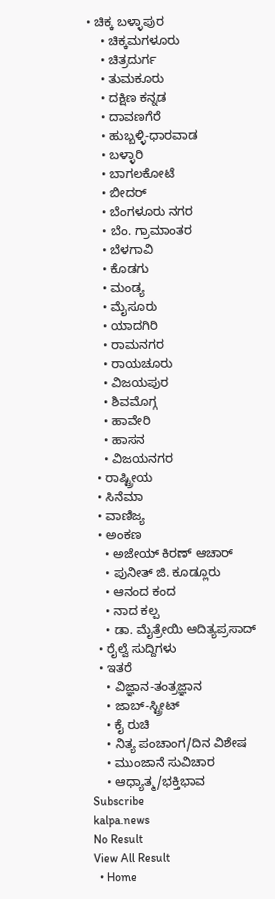• ಚಿಕ್ಕ ಬಳ್ಳಾಪುರ
    • ಚಿಕ್ಕಮಗಳೂರು
    • ಚಿತ್ರದುರ್ಗ
    • ತುಮಕೂರು
    • ದಕ್ಷಿಣ ಕನ್ನಡ
    • ದಾವಣಗೆರೆ
    • ಹುಬ್ಬಳ್ಳಿ-ಧಾರವಾಡ
    • ಬಳ್ಳಾರಿ
    • ಬಾಗಲಕೋಟೆ
    • ಬೀದರ್
    • ಬೆಂಗಳೂರು ನಗರ
    • ಬೆಂ. ಗ್ರಾಮಾಂತರ
    • ಬೆಳಗಾವಿ
    • ಕೊಡಗು
    • ಮಂಡ್ಯ
    • ಮೈಸೂರು
    • ಯಾದಗಿರಿ
    • ರಾಮನಗರ
    • ರಾಯಚೂರು
    • ವಿಜಯಪುರ
    • ಶಿವಮೊಗ್ಗ
    • ಹಾವೇರಿ
    • ಹಾಸನ
    • ವಿಜಯನಗರ
  • ರಾಷ್ಟ್ರೀಯ
  • ಸಿನೆಮಾ
  • ವಾಣಿಜ್ಯ
  • ಅಂಕಣ
    • ಅಜೇಯ್ ಕಿರಣ್ ಆಚಾರ್
    • ಪುನೀತ್ ಜಿ. ಕೂಡ್ಲೂರು
    • ಆನಂದ ಕಂದ
    • ನಾದ ಕಲ್ಪ
    • ಡಾ. ಮೈತ್ರೇಯಿ ಆದಿತ್ಯಪ್ರಸಾದ್
  • ರೈಲ್ವೆ ಸುದ್ದಿಗಳು
  • ಇತರೆ
    • ವಿಜ್ಞಾನ-ತಂತ್ರಜ್ಞಾನ
    • ಜಾಬ್-ಸ್ಟ್ರೀಟ್
    • ಕೈ ರುಚಿ
    • ನಿತ್ಯ ಪಂಚಾಂಗ/ದಿನ ವಿಶೇಷ
    • ಮುಂಜಾನೆ ಸುವಿಚಾರ
    • ಆಧ್ಯಾತ್ಮ/ಭಕ್ತಿಭಾವ
Subscribe
kalpa.news
No Result
View All Result
  • Home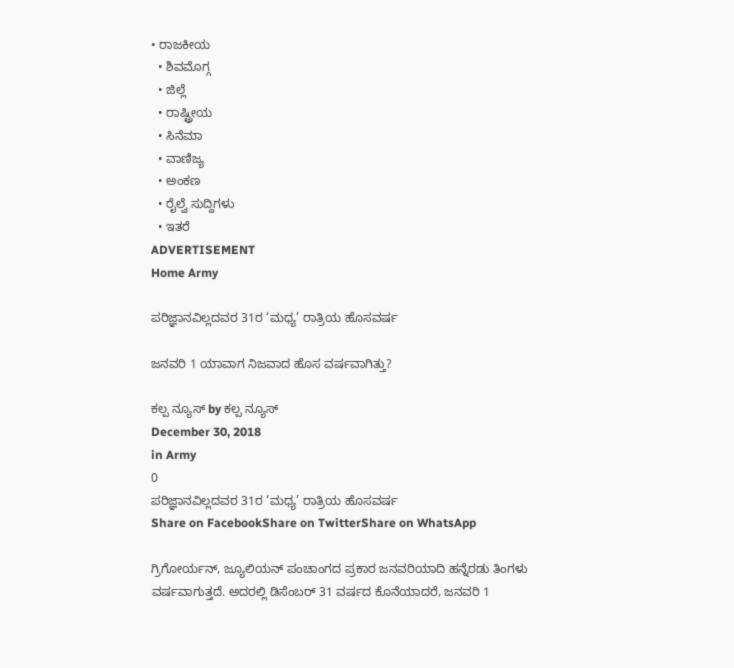• ರಾಜಕೀಯ
  • ಶಿವಮೊಗ್ಗ
  • ಜಿಲ್ಲೆ
  • ರಾಷ್ಟ್ರೀಯ
  • ಸಿನೆಮಾ
  • ವಾಣಿಜ್ಯ
  • ಅಂಕಣ
  • ರೈಲ್ವೆ ಸುದ್ದಿಗಳು
  • ಇತರೆ
ADVERTISEMENT
Home Army

ಪರಿಜ್ಞಾನವಿಲ್ಲದವರ 31ರ ‘ಮಧ್ಯ’ ರಾತ್ರಿಯ ಹೊಸವರ್ಷ

ಜನವರಿ 1 ಯಾವಾಗ ನಿಜವಾದ ಹೊಸ ವರ್ಷವಾಗಿತ್ತು?

ಕಲ್ಪ ನ್ಯೂಸ್ by ಕಲ್ಪ ನ್ಯೂಸ್
December 30, 2018
in Army
0
ಪರಿಜ್ಞಾನವಿಲ್ಲದವರ 31ರ ‘ಮಧ್ಯ’ ರಾತ್ರಿಯ ಹೊಸವರ್ಷ
Share on FacebookShare on TwitterShare on WhatsApp

ಗ್ರಿಗೋರ್ಯನ್, ಜ್ಯೂಲಿಯನ್ ಪಂಚಾಂಗದ ಪ್ರಕಾರ ಜನವರಿಯಾದಿ ಹನ್ನೆರಡು ತಿಂಗಳು ವರ್ಷವಾಗುತ್ತದೆ. ಅದರಲ್ಲಿ ಡಿಸೆಂಬರ್ 31 ವರ್ಷದ ಕೊನೆಯಾದರೆ, ಜನವರಿ 1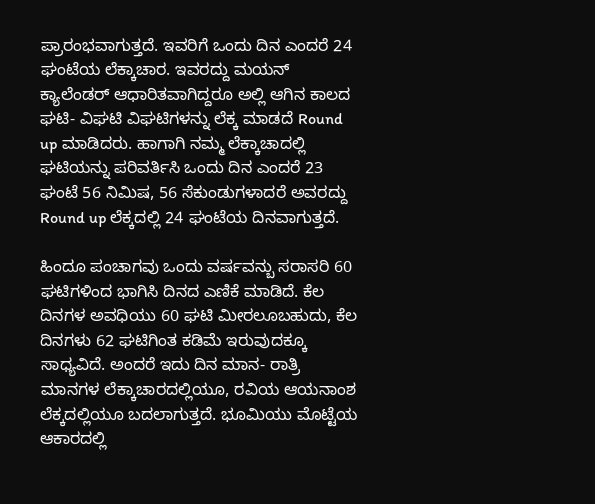ಪ್ರಾರಂಭವಾಗುತ್ತದೆ. ಇವರಿಗೆ ಒಂದು ದಿನ ಎಂದರೆ 24 ಘಂಟೆಯ ಲೆಕ್ಕಾಚಾರ. ಇವರದ್ದು ಮಯನ್ ಕ್ಯಾಲೆಂಡರ್ ಆಧಾರಿತವಾಗಿದ್ದರೂ ಅಲ್ಲಿ ಆಗಿನ ಕಾಲದ ಘಟಿ- ವಿಘಟಿ ವಿಘಟಿಗಳನ್ನು ಲೆಕ್ಕ ಮಾಡದೆ Round up ಮಾಡಿದರು. ಹಾಗಾಗಿ ನಮ್ಮ ಲೆಕ್ಕಾಚಾದಲ್ಲಿ ಘಟಿಯನ್ನು ಪರಿವರ್ತಿಸಿ ಒಂದು ದಿನ ಎಂದರೆ 23 ಘಂಟೆ 56 ನಿಮಿಷ, 56 ಸೆಕುಂಡುಗಳಾದರೆ ಅವರದ್ದು Round up ಲೆಕ್ಕದಲ್ಲಿ 24 ಘಂಟೆಯ ದಿನವಾಗುತ್ತದೆ.

ಹಿಂದೂ ಪಂಚಾಗವು ಒಂದು ವರ್ಷವನ್ಬು ಸರಾಸರಿ 60 ಘಟಿಗಳಿಂದ ಭಾಗಿಸಿ ದಿನದ ಎಣಿಕೆ ಮಾಡಿದೆ. ಕೆಲ ದಿನಗಳ ಅವಧಿಯು 60 ಘಟಿ ಮೀರಲೂಬಹುದು, ಕೆಲ ದಿನಗಳು 62 ಘಟಿಗಿಂತ ಕಡಿಮೆ ಇರುವುದಕ್ಕೂ ಸಾಧ್ಯವಿದೆ. ಅಂದರೆ ಇದು ದಿನ ಮಾನ- ರಾತ್ರಿ ಮಾನಗಳ ಲೆಕ್ಕಾಚಾರದಲ್ಲಿಯೂ, ರವಿಯ ಆಯನಾಂಶ ಲೆಕ್ಕದಲ್ಲಿಯೂ ಬದಲಾಗುತ್ತದೆ. ಭೂಮಿಯು ಮೊಟ್ಟೆಯ ಆಕಾರದಲ್ಲಿ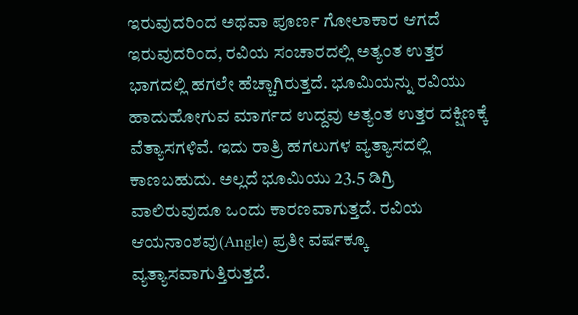ಇರುವುದರಿಂದ ಅಥವಾ ಪೂರ್ಣ ಗೋಲಾಕಾರ ಆಗದೆ ಇರುವುದರಿಂದ, ರವಿಯ ಸಂಚಾರದಲ್ಲಿ ಅತ್ಯಂತ ಉತ್ತರ ಭಾಗದಲ್ಲಿ ಹಗಲೇ ಹೆಚ್ಚಾಗಿರುತ್ತದೆ. ಭೂಮಿಯನ್ನು ರವಿಯು ಹಾದುಹೋಗುವ ಮಾರ್ಗದ ಉದ್ದವು ಅತ್ಯಂತ ಉತ್ತರ ದಕ್ಷಿಣಕ್ಕೆ ವೆತ್ಯಾಸಗಳಿವೆ. ಇದು ರಾತ್ರಿ ಹಗಲುಗಳ ವ್ಯತ್ಯಾಸದಲ್ಲಿ ಕಾಣಬಹುದು. ಅಲ್ಲದೆ ಭೂಮಿಯು 23.5 ಡಿಗ್ರಿ ವಾಲಿರುವುದೂ ಒಂದು ಕಾರಣವಾಗುತ್ತದೆ. ರವಿಯ ಆಯನಾಂಶವು(Angle) ಪ್ರತೀ ವರ್ಷಕ್ಕೂ ವ್ಯತ್ಯಾಸವಾಗುತ್ತಿರುತ್ತದೆ.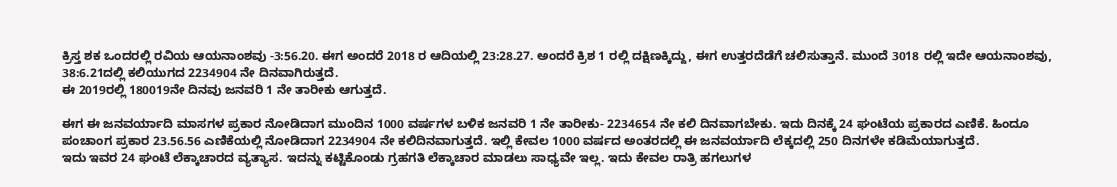ಕ್ರಿಸ್ತ ಶಕ ಒಂದರಲ್ಲಿ ರವಿಯ ಆಯನಾಂಶವು -3:56.20. ಈಗ ಅಂದರೆ 2018 ರ ಆದಿಯಲ್ಲಿ 23:28.27. ಅಂದರೆ ಕ್ರಿಶ 1 ರಲ್ಲಿ ದಕ್ಷಿಣಕ್ಕಿದ್ದು, ಈಗ ಉತ್ತರದೆಡೆಗೆ ಚಲಿಸುತ್ತಾನೆ. ಮುಂದೆ 3018 ರಲ್ಲಿ ಇದೇ ಆಯನಾಂಶವು, 38:6.21ದಲ್ಲಿ ಕಲಿಯುಗದ 2234904 ನೇ ದಿನವಾಗಿರುತ್ತದೆ.
ಈ 2019ರಲ್ಲಿ 180019ನೇ ದಿನವು ಜನವರಿ 1 ನೇ ತಾರೀಕು ಆಗುತ್ತದೆ.

ಈಗ ಈ ಜನವರ್ಯಾದಿ ಮಾಸಗಳ ಪ್ರಕಾರ ನೋಡಿದಾಗ ಮುಂದಿನ 1000 ವರ್ಷಗಳ ಬಳಿಕ ಜನವರಿ 1 ನೇ ತಾರೀಕು- 2234654 ನೇ ಕಲಿ ದಿನವಾಗಬೇಕು. ಇದು ದಿನಕ್ಕೆ 24 ಘಂಟೆಯ ಪ್ರಕಾರದ ಎಣಿಕೆ. ಹಿಂದೂ ಪಂಚಾಂಗ ಪ್ರಕಾರ 23.56.56 ಎಣಿಕೆಯಲ್ಲಿ ನೋಡಿದಾಗ 2234904 ನೇ ಕಲಿದಿನವಾಗುತ್ತದೆ. ಇಲ್ಲಿ ಕೇವಲ 1000 ವರ್ಷದ ಅಂತರದಲ್ಲಿ ಈ ಜನವರ್ಯಾದಿ ಲೆಕ್ಕದಲ್ಲಿ 250 ದಿನಗಳೇ ಕಡಿಮೆಯಾಗುತ್ತದೆ.
ಇದು ಇವರ 24 ಘಂಟೆ ಲೆಕ್ಕಾಚಾರದ ವ್ಯತ್ಯಾಸ. ಇದನ್ನು ಕಟ್ಟಿಕೊಂಡು ಗ್ರಹಗತಿ ಲೆಕ್ಕಾಚಾರ ಮಾಡಲು ಸಾಧ್ಯವೇ ಇಲ್ಲ. ಇದು ಕೇವಲ ರಾತ್ರಿ ಹಗಲುಗಳ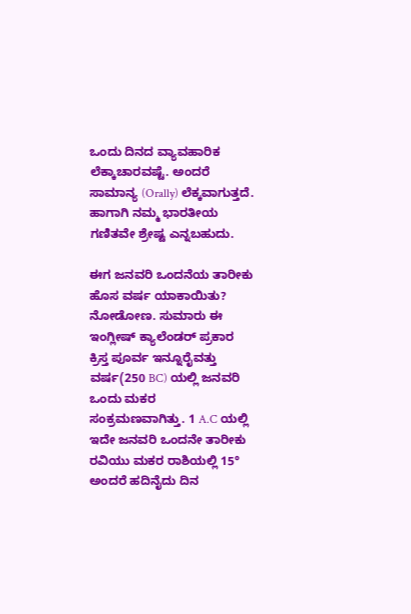ಒಂದು ದಿನದ ವ್ಯಾವಹಾರಿಕ ಲೆಕ್ಕಾಚಾರವಷ್ಟೆ. ಅಂದರೆ ಸಾಮಾನ್ಯ (Orally) ಲೆಕ್ಕವಾಗುತ್ತದೆ. ಹಾಗಾಗಿ ನಮ್ಮ ಭಾರತೀಯ ಗಣಿತವೇ ಶ್ರೇಷ್ಟ ಎನ್ನಬಹುದು.

ಈಗ ಜನವರಿ ಒಂದನೆಯ ತಾರೀಕು ಹೊಸ ವರ್ಷ ಯಾಕಾಯಿತು? ನೋಡೋಣ. ಸುಮಾರು ಈ ಇಂಗ್ಲೀಷ್ ಕ್ಯಾಲೆಂಡರ್ ಪ್ರಕಾರ ಕ್ರಿಸ್ತ ಪೂರ್ವ ಇನ್ನೂರೈವತ್ತು ವರ್ಷ(250 BC) ಯಲ್ಲಿ ಜನವರಿ ಒಂದು ಮಕರ ಸಂಕ್ರಮಣವಾಗಿತ್ತು. 1 A.C ಯಲ್ಲಿ ಇದೇ ಜನವರಿ ಒಂದನೇ ತಾರೀಕು ರವಿಯು ಮಕರ ರಾಶಿಯಲ್ಲಿ 15° ಅಂದರೆ ಹದಿನೈದು ದಿನ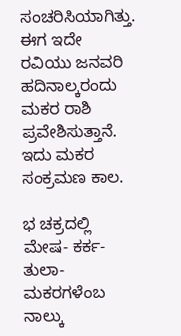ಸಂಚರಿಸಿಯಾಗಿತ್ತು. ಈಗ ಇದೇ ರವಿಯು ಜನವರಿ ಹದಿನಾಲ್ಕರಂದು ಮಕರ ರಾಶಿ ಪ್ರವೇಶಿಸುತ್ತಾನೆ. ಇದು ಮಕರ ಸಂಕ್ರಮಣ ಕಾಲ.

ಭ ಚಕ್ರದಲ್ಲಿ ಮೇಷ- ಕರ್ಕ-ತುಲಾ-ಮಕರಗಳೆಂಬ ನಾಲ್ಕು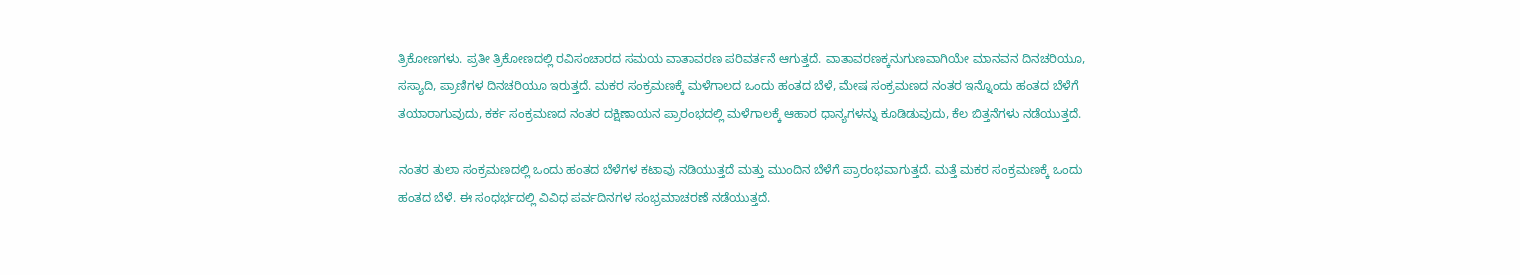ತ್ರಿಕೋಣಗಳು. ಪ್ರತೀ ತ್ರಿಕೋಣದಲ್ಲಿ ರವಿಸಂಚಾರದ ಸಮಯ ವಾತಾವರಣ ಪರಿವರ್ತನೆ ಆಗುತ್ತದೆ. ವಾತಾವರಣಕ್ಕನುಗುಣವಾಗಿಯೇ ಮಾನವನ ದಿನಚರಿಯೂ, ಸಸ್ಯಾದಿ, ಪ್ರಾಣಿಗಳ ದಿನಚರಿಯೂ ಇರುತ್ತದೆ. ಮಕರ ಸಂಕ್ರಮಣಕ್ಕೆ ಮಳೆಗಾಲದ ಒಂದು ಹಂತದ ಬೆಳೆ, ಮೇಷ ಸಂಕ್ರಮಣದ ನಂತರ ಇನ್ನೊಂದು ಹಂತದ ಬೆಳೆಗೆ ತಯಾರಾಗುವುದು, ಕರ್ಕ ಸಂಕ್ರಮಣದ ನಂತರ ದಕ್ಷಿಣಾಯನ ಪ್ರಾರಂಭದಲ್ಲಿ ಮಳೆಗಾಲಕ್ಕೆ ಆಹಾರ ಧಾನ್ಯಗಳನ್ನು ಕೂಡಿಡುವುದು, ಕೆಲ ಬಿತ್ತನೆಗಳು ನಡೆಯುತ್ತದೆ.

ನಂತರ ತುಲಾ ಸಂಕ್ರಮಣದಲ್ಲಿ ಒಂದು ಹಂತದ ಬೆಳೆಗಳ ಕಟಾವು ನಡಿಯುತ್ತದೆ ಮತ್ತು ಮುಂದಿನ ಬೆಳೆಗೆ ಪ್ರಾರಂಭವಾಗುತ್ತದೆ. ಮತ್ತೆ ಮಕರ ಸಂಕ್ರಮಣಕ್ಕೆ ಒಂದು ಹಂತದ ಬೆಳೆ. ಈ ಸಂಧರ್ಭದಲ್ಲಿ ವಿವಿಧ ಪರ್ವದಿನಗಳ ಸಂಭ್ರಮಾಚರಣೆ ನಡೆಯುತ್ತದೆ.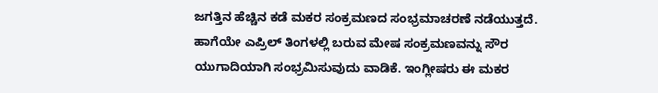ಜಗತ್ತಿನ ಹೆಚ್ಚಿನ ಕಡೆ ಮಕರ ಸಂಕ್ರಮಣದ ಸಂಭ್ರಮಾಚರಣೆ ನಡೆಯುತ್ತದೆ. ಹಾಗೆಯೇ ಎಪ್ರಿಲ್ ತಿಂಗಳಲ್ಲಿ ಬರುವ ಮೇಷ ಸಂಕ್ರಮಣವನ್ನು ಸೌರ ಯುಗಾದಿಯಾಗಿ ಸಂಭ್ರಮಿಸುವುದು ವಾಡಿಕೆ. ಇಂಗ್ಲೀಷರು ಈ ಮಕರ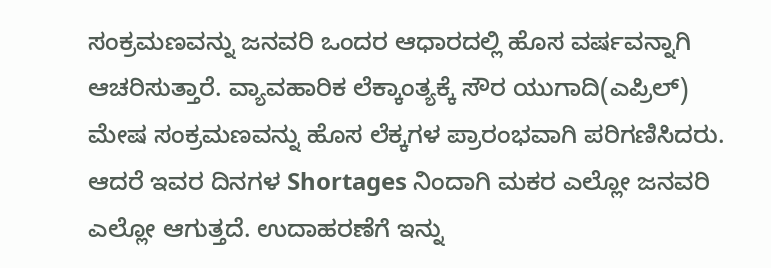ಸಂಕ್ರಮಣವನ್ನು ಜನವರಿ ಒಂದರ ಆಧಾರದಲ್ಲಿ ಹೊಸ ವರ್ಷವನ್ನಾಗಿ ಆಚರಿಸುತ್ತಾರೆ. ವ್ಯಾವಹಾರಿಕ ಲೆಕ್ಕಾಂತ್ಯಕ್ಕೆ ಸೌರ ಯುಗಾದಿ(ಎಪ್ರಿಲ್) ಮೇಷ ಸಂಕ್ರಮಣವನ್ನು ಹೊಸ ಲೆಕ್ಕಗಳ ಪ್ರಾರಂಭವಾಗಿ ಪರಿಗಣಿಸಿದರು. ಆದರೆ ಇವರ ದಿನಗಳ Shortages ನಿಂದಾಗಿ ಮಕರ ಎಲ್ಲೋ ಜನವರಿ ಎಲ್ಲೋ ಆಗುತ್ತದೆ. ಉದಾಹರಣೆಗೆ ಇನ್ನು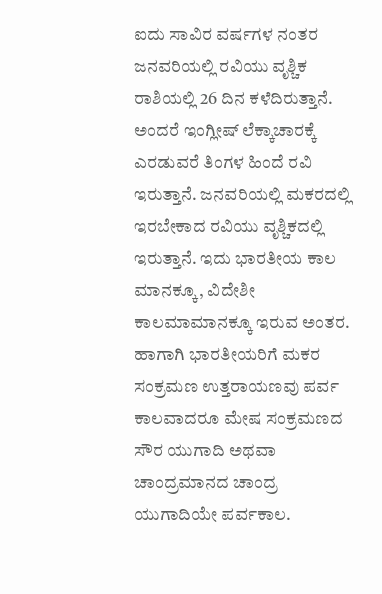ಐದು ಸಾವಿರ ವರ್ಷಗಳ ನಂತರ ಜನವರಿಯಲ್ಲಿ ರವಿಯು ವೃಶ್ಚಿಕ ರಾಶಿಯಲ್ಲಿ 26 ದಿನ ಕಳೆದಿರುತ್ತಾನೆ. ಅಂದರೆ ಇಂಗ್ಲೀಷ್ ಲೆಕ್ಕಾಚಾರಕ್ಕೆ ಎರಡುವರೆ ತಿಂಗಳ ಹಿಂದೆ ರವಿ ಇರುತ್ತಾನೆ. ಜನವರಿಯಲ್ಲಿ ಮಕರದಲ್ಲಿ ಇರಬೇಕಾದ ರವಿಯು ವೃಶ್ಚಿಕದಲ್ಲಿ ಇರುತ್ತಾನೆ. ಇದು ಭಾರತೀಯ ಕಾಲ ಮಾನಕ್ಕೂ, ವಿದೇಶೀ ಕಾಲಮಾಮಾನಕ್ಕೂ ಇರುವ ಅಂತರ. ಹಾಗಾಗಿ ಭಾರತೀಯರಿಗೆ ಮಕರ ಸಂಕ್ರಮಣ ಉತ್ತರಾಯಣವು ಪರ್ವ ಕಾಲವಾದರೂ ಮೇಷ ಸಂಕ್ರಮಣದ ಸೌರ ಯುಗಾದಿ ಅಥವಾ ಚಾಂದ್ರಮಾನದ ಚಾಂದ್ರ ಯುಗಾದಿಯೇ ಪರ್ವಕಾಲ.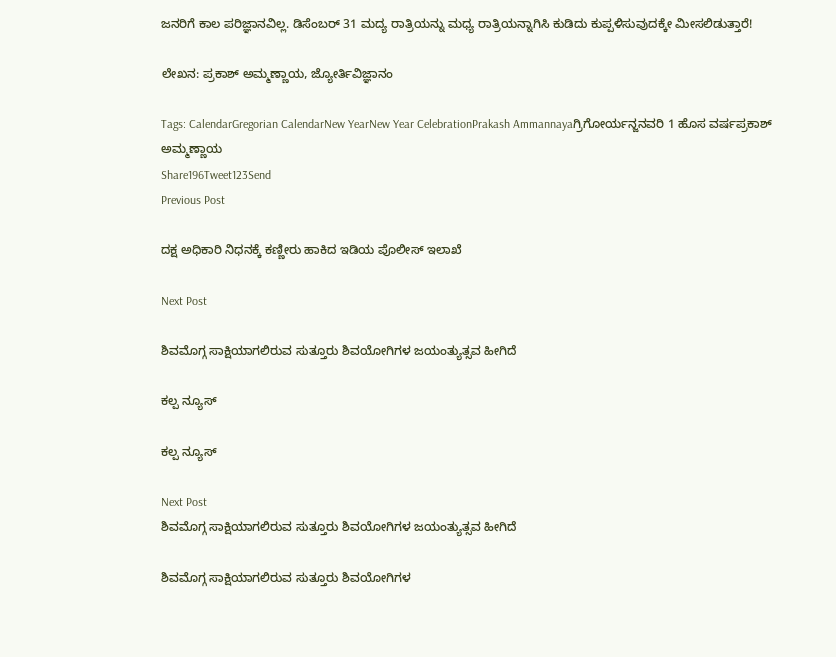ಜನರಿಗೆ ಕಾಲ ಪರಿಜ್ಞಾನವಿಲ್ಲ. ಡಿಸೆಂಬರ್ 31 ಮದ್ಯ ರಾತ್ರಿಯನ್ನು ಮಧ್ಯ ರಾತ್ರಿಯನ್ನಾಗಿಸಿ ಕುಡಿದು ಕುಪ್ಪಳಿಸುವುದಕ್ಕೇ ಮೀಸಲಿಡುತ್ತಾರೆ!

ಲೇಖನ: ಪ್ರಕಾಶ್ ಅಮ್ಮಣ್ಣಾಯ, ಜ್ಯೋರ್ತಿವಿಜ್ಞಾನಂ

Tags: CalendarGregorian CalendarNew YearNew Year CelebrationPrakash Ammannayaಗ್ರಿಗೋರ್ಯನ್ಜನವರಿ 1 ಹೊಸ ವರ್ಷಪ್ರಕಾಶ್ ಅಮ್ಮಣ್ಣಾಯ
Share196Tweet123Send
Previous Post

ದಕ್ಷ ಅಧಿಕಾರಿ ನಿಧನಕ್ಕೆ ಕಣ್ಣೀರು ಹಾಕಿದ ಇಡಿಯ ಪೊಲೀಸ್ ಇಲಾಖೆ

Next Post

ಶಿವಮೊಗ್ಗ ಸಾಕ್ಷಿಯಾಗಲಿರುವ ಸುತ್ತೂರು ಶಿವಯೋಗಿಗಳ ಜಯಂತ್ಯುತ್ಸವ ಹೀಗಿದೆ

ಕಲ್ಪ ನ್ಯೂಸ್

ಕಲ್ಪ ನ್ಯೂಸ್

Next Post
ಶಿವಮೊಗ್ಗ ಸಾಕ್ಷಿಯಾಗಲಿರುವ ಸುತ್ತೂರು ಶಿವಯೋಗಿಗಳ ಜಯಂತ್ಯುತ್ಸವ ಹೀಗಿದೆ

ಶಿವಮೊಗ್ಗ ಸಾಕ್ಷಿಯಾಗಲಿರುವ ಸುತ್ತೂರು ಶಿವಯೋಗಿಗಳ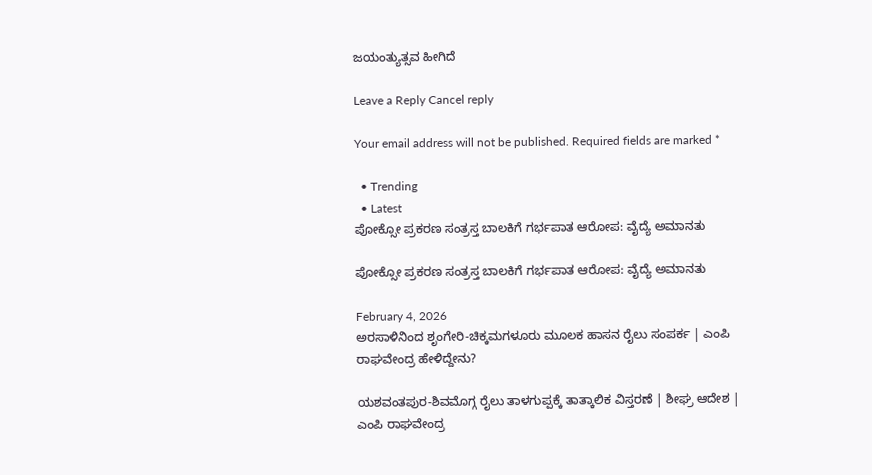ಜಯಂತ್ಯುತ್ಸವ ಹೀಗಿದೆ

Leave a Reply Cancel reply

Your email address will not be published. Required fields are marked *

  • Trending
  • Latest
ಪೋಕ್ಸೋ ಪ್ರಕರಣ ಸಂತ್ರಸ್ತ ಬಾಲಕಿಗೆ ಗರ್ಭಪಾತ ಆರೋಪ: ವೈದ್ಯೆ ಅಮಾನತು

ಪೋಕ್ಸೋ ಪ್ರಕರಣ ಸಂತ್ರಸ್ತ ಬಾಲಕಿಗೆ ಗರ್ಭಪಾತ ಆರೋಪ: ವೈದ್ಯೆ ಅಮಾನತು

February 4, 2026
ಅರಸಾಳಿನಿಂದ ಶೃಂಗೇರಿ-ಚಿಕ್ಕಮಗಳೂರು ಮೂಲಕ ಹಾಸನ ರೈಲು ಸಂಪರ್ಕ | ಎಂಪಿ ರಾಘವೇಂದ್ರ ಹೇಳಿದ್ದೇನು?

ಯಶವಂತಪುರ-ಶಿವಮೊಗ್ಗ ರೈಲು ತಾಳಗುಪ್ಪಕ್ಕೆ ತಾತ್ಕಾಲಿಕ ವಿಸ್ತರಣೆ | ಶೀಘ್ರ ಆದೇಶ | ಎಂಪಿ ರಾಘವೇಂದ್ರ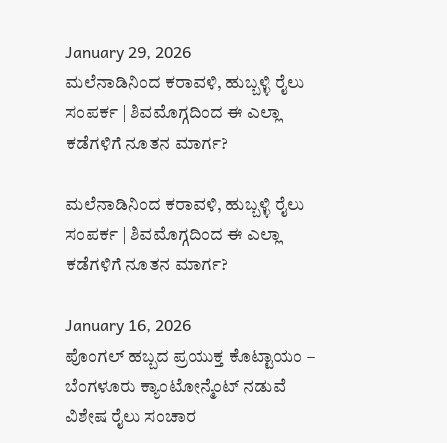January 29, 2026
ಮಲೆನಾಡಿನಿಂದ ಕರಾವಳಿ, ಹುಬ್ಬಳ್ಳಿ ರೈಲು ಸಂಪರ್ಕ | ಶಿವಮೊಗ್ಗದಿಂದ ಈ ಎಲ್ಲಾ ಕಡೆಗಳಿಗೆ ನೂತನ ಮಾರ್ಗ?

ಮಲೆನಾಡಿನಿಂದ ಕರಾವಳಿ, ಹುಬ್ಬಳ್ಳಿ ರೈಲು ಸಂಪರ್ಕ | ಶಿವಮೊಗ್ಗದಿಂದ ಈ ಎಲ್ಲಾ ಕಡೆಗಳಿಗೆ ನೂತನ ಮಾರ್ಗ?

January 16, 2026
ಪೊಂಗಲ್ ಹಬ್ಬದ ಪ್ರಯುಕ್ತ ಕೊಟ್ಟಾಯಂ – ಬೆಂಗಳೂರು ಕ್ಯಾಂಟೋನ್ಮೆಂಟ್ ನಡುವೆ ವಿಶೇಷ ರೈಲು ಸಂಚಾರ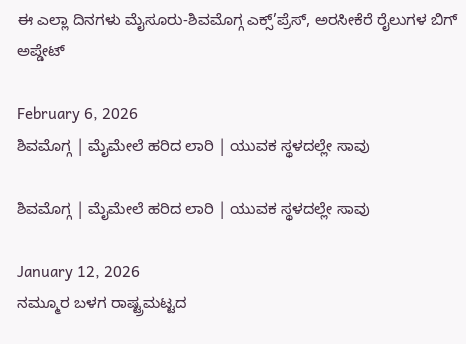ಈ ಎಲ್ಲಾ ದಿನಗಳು ಮೈಸೂರು-ಶಿವಮೊಗ್ಗ ಎಕ್ಸ್’ಪ್ರೆಸ್, ಅರಸೀಕೆರೆ ರೈಲುಗಳ ಬಿಗ್ ಅಪ್ಡೇಟ್

February 6, 2026
ಶಿವಮೊಗ್ಗ | ಮೈಮೇಲೆ ಹರಿದ ಲಾರಿ | ಯುವಕ ಸ್ಥಳದಲ್ಲೇ ಸಾವು

ಶಿವಮೊಗ್ಗ | ಮೈಮೇಲೆ ಹರಿದ ಲಾರಿ | ಯುವಕ ಸ್ಥಳದಲ್ಲೇ ಸಾವು

January 12, 2026
ನಮ್ಮೂರ ಬಳಗ ರಾಷ್ಟ್ರಮಟ್ಟದ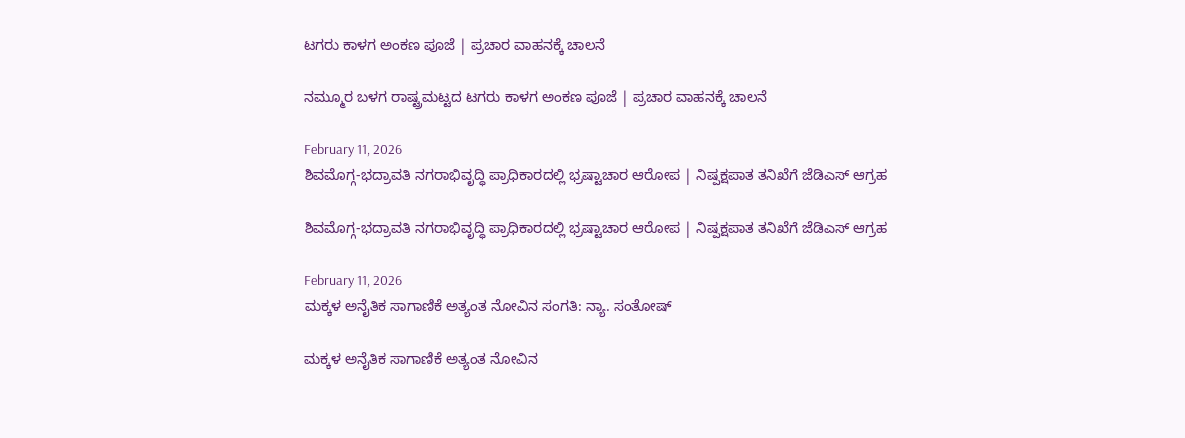ಟಗರು ಕಾಳಗ ಅಂಕಣ ಪೂಜೆ | ಪ್ರಚಾರ ವಾಹನಕ್ಕೆ ಚಾಲನೆ

ನಮ್ಮೂರ ಬಳಗ ರಾಷ್ಟ್ರಮಟ್ಟದ ಟಗರು ಕಾಳಗ ಅಂಕಣ ಪೂಜೆ | ಪ್ರಚಾರ ವಾಹನಕ್ಕೆ ಚಾಲನೆ

February 11, 2026
ಶಿವಮೊಗ್ಗ-ಭದ್ರಾವತಿ ನಗರಾಭಿವೃದ್ಧಿ ಪ್ರಾಧಿಕಾರದಲ್ಲಿ ಭ್ರಷ್ಟಾಚಾರ ಆರೋಪ | ನಿಷ್ಪಕ್ಷಪಾತ ತನಿಖೆಗೆ ಜೆಡಿಎಸ್ ಆಗ್ರಹ

ಶಿವಮೊಗ್ಗ-ಭದ್ರಾವತಿ ನಗರಾಭಿವೃದ್ಧಿ ಪ್ರಾಧಿಕಾರದಲ್ಲಿ ಭ್ರಷ್ಟಾಚಾರ ಆರೋಪ | ನಿಷ್ಪಕ್ಷಪಾತ ತನಿಖೆಗೆ ಜೆಡಿಎಸ್ ಆಗ್ರಹ

February 11, 2026
ಮಕ್ಕಳ ಅನೈತಿಕ ಸಾಗಾಣಿಕೆ ಅತ್ಯಂತ ನೋವಿನ ಸಂಗತಿ: ನ್ಯಾ. ಸಂತೋಷ್

ಮಕ್ಕಳ ಅನೈತಿಕ ಸಾಗಾಣಿಕೆ ಅತ್ಯಂತ ನೋವಿನ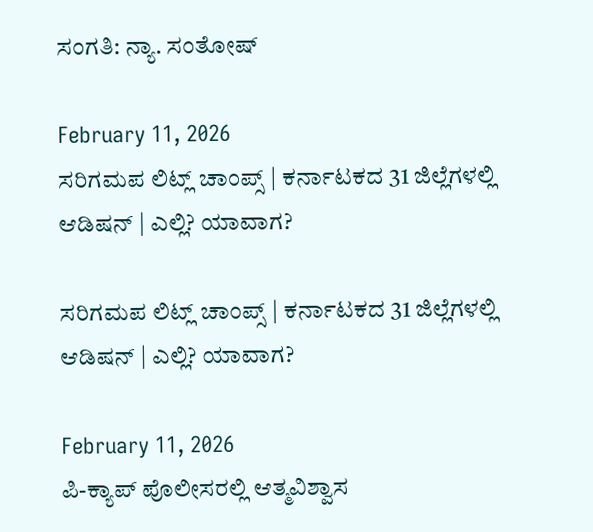ಸಂಗತಿ: ನ್ಯಾ. ಸಂತೋಷ್

February 11, 2026
ಸರಿಗಮಪ ಲಿಟ್ಲ್ ಚಾಂಪ್ಸ್ | ಕರ್ನಾಟಕದ 31 ಜಿಲ್ಲೆಗಳಲ್ಲಿ ಆಡಿಷನ್ | ಎಲ್ಲಿ? ಯಾವಾಗ?

ಸರಿಗಮಪ ಲಿಟ್ಲ್ ಚಾಂಪ್ಸ್ | ಕರ್ನಾಟಕದ 31 ಜಿಲ್ಲೆಗಳಲ್ಲಿ ಆಡಿಷನ್ | ಎಲ್ಲಿ? ಯಾವಾಗ?

February 11, 2026
ಪಿ-ಕ್ಯಾಪ್ ಪೊಲೀಸರಲ್ಲಿ ಆತ್ಮವಿಶ್ವಾಸ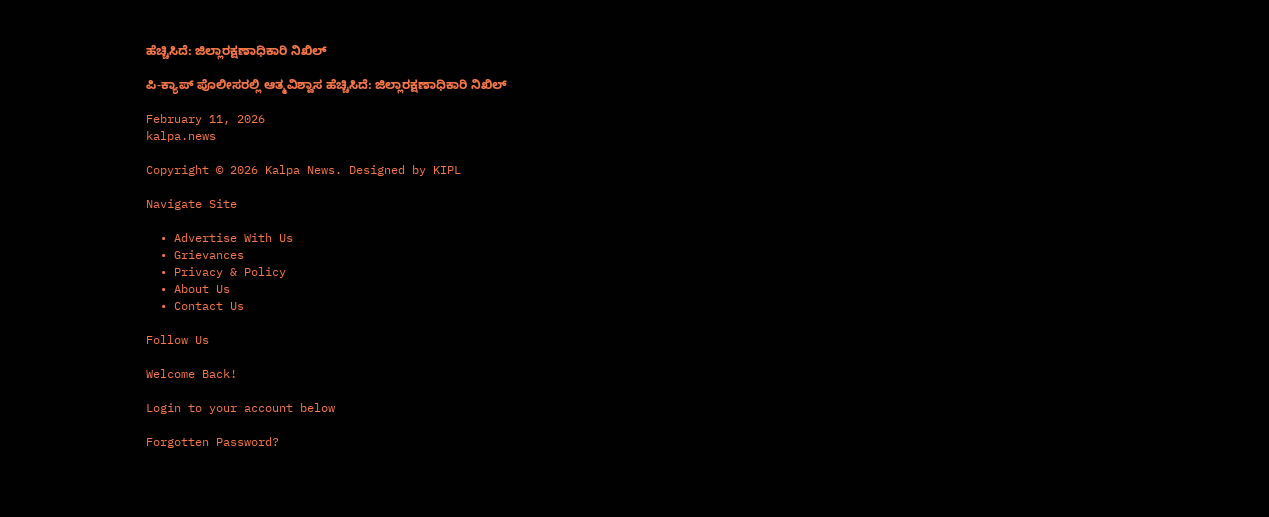ಹೆಚ್ಚಿಸಿದೆ: ಜಿಲ್ಲಾರಕ್ಷಣಾಧಿಕಾರಿ ನಿಖಿಲ್

ಪಿ-ಕ್ಯಾಪ್ ಪೊಲೀಸರಲ್ಲಿ ಆತ್ಮವಿಶ್ವಾಸ ಹೆಚ್ಚಿಸಿದೆ: ಜಿಲ್ಲಾರಕ್ಷಣಾಧಿಕಾರಿ ನಿಖಿಲ್

February 11, 2026
kalpa.news

Copyright © 2026 Kalpa News. Designed by KIPL

Navigate Site

  • Advertise With Us
  • Grievances
  • Privacy & Policy
  • About Us
  • Contact Us

Follow Us

Welcome Back!

Login to your account below

Forgotten Password?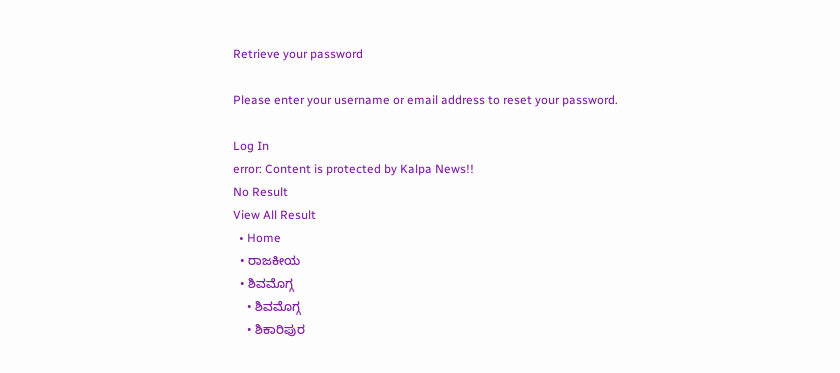Retrieve your password

Please enter your username or email address to reset your password.

Log In
error: Content is protected by Kalpa News!!
No Result
View All Result
  • Home
  • ರಾಜಕೀಯ
  • ಶಿವಮೊಗ್ಗ
    • ಶಿವಮೊಗ್ಗ
    • ಶಿಕಾರಿಪುರ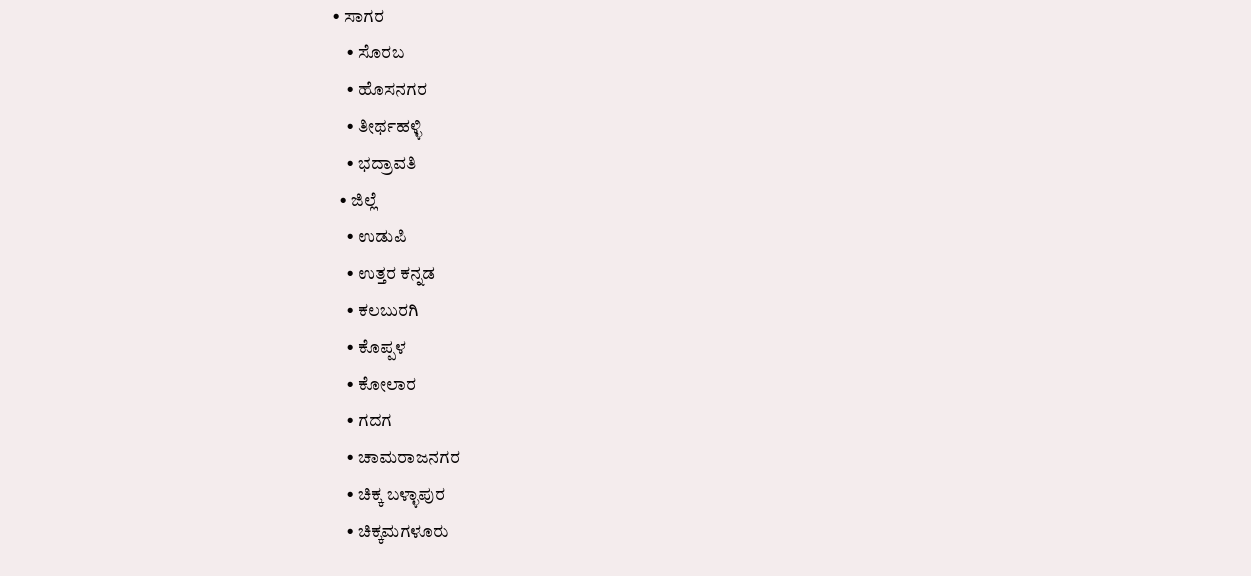• ಸಾಗರ
    • ಸೊರಬ
    • ಹೊಸನಗರ
    • ತೀರ್ಥಹಳ್ಳಿ
    • ಭದ್ರಾವತಿ
  • ಜಿಲ್ಲೆ
    • ಉಡುಪಿ
    • ಉತ್ತರ ಕನ್ನಡ
    • ಕಲಬುರಗಿ
    • ಕೊಪ್ಪಳ
    • ಕೋಲಾರ
    • ಗದಗ
    • ಚಾಮರಾಜನಗರ
    • ಚಿಕ್ಕ ಬಳ್ಳಾಪುರ
    • ಚಿಕ್ಕಮಗಳೂರು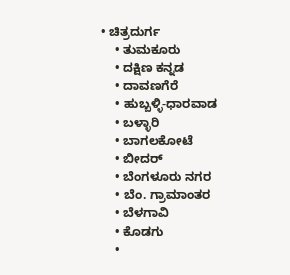• ಚಿತ್ರದುರ್ಗ
    • ತುಮಕೂರು
    • ದಕ್ಷಿಣ ಕನ್ನಡ
    • ದಾವಣಗೆರೆ
    • ಹುಬ್ಬಳ್ಳಿ-ಧಾರವಾಡ
    • ಬಳ್ಳಾರಿ
    • ಬಾಗಲಕೋಟೆ
    • ಬೀದರ್
    • ಬೆಂಗಳೂರು ನಗರ
    • ಬೆಂ. ಗ್ರಾಮಾಂತರ
    • ಬೆಳಗಾವಿ
    • ಕೊಡಗು
    •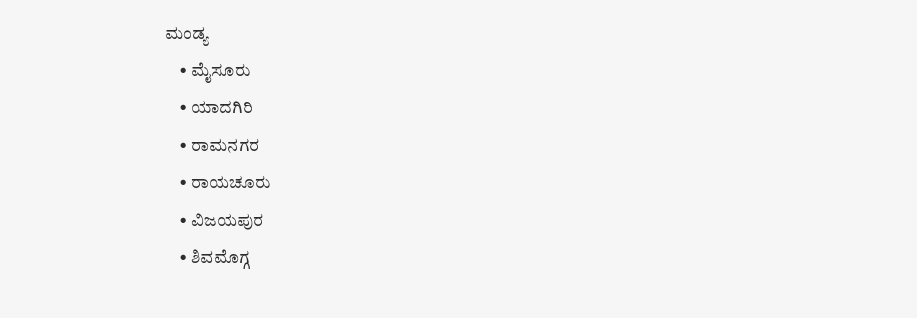ಮಂಡ್ಯ
    • ಮೈಸೂರು
    • ಯಾದಗಿರಿ
    • ರಾಮನಗರ
    • ರಾಯಚೂರು
    • ವಿಜಯಪುರ
    • ಶಿವಮೊಗ್ಗ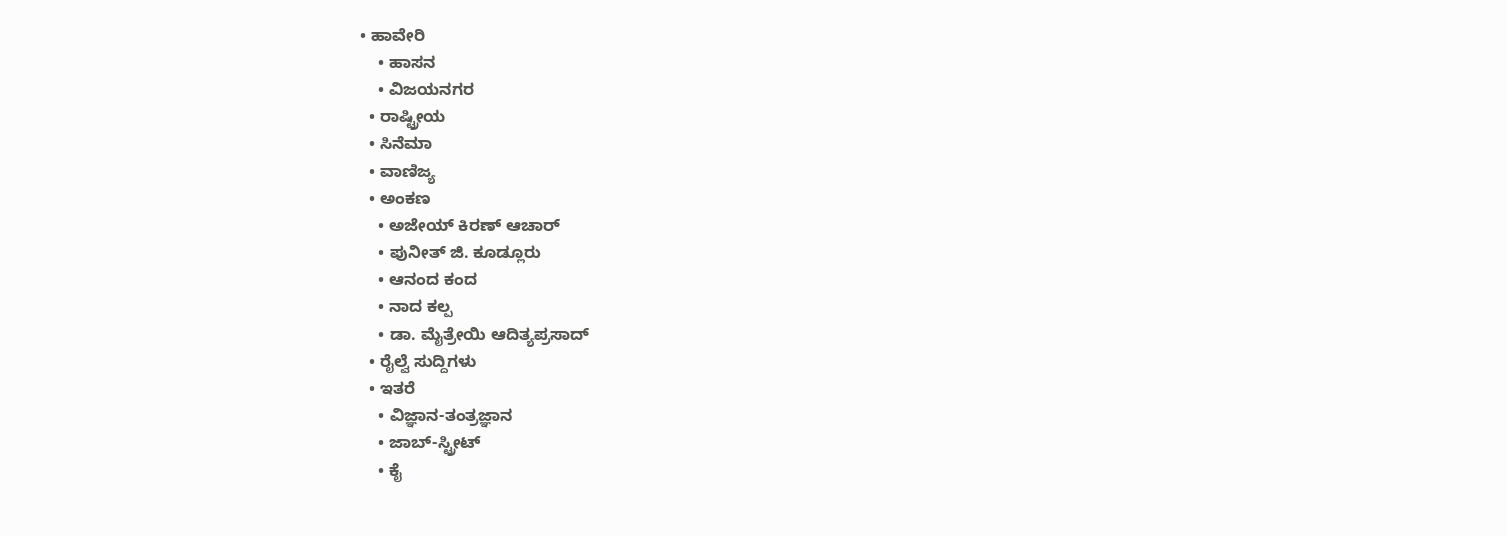• ಹಾವೇರಿ
    • ಹಾಸನ
    • ವಿಜಯನಗರ
  • ರಾಷ್ಟ್ರೀಯ
  • ಸಿನೆಮಾ
  • ವಾಣಿಜ್ಯ
  • ಅಂಕಣ
    • ಅಜೇಯ್ ಕಿರಣ್ ಆಚಾರ್
    • ಪುನೀತ್ ಜಿ. ಕೂಡ್ಲೂರು
    • ಆನಂದ ಕಂದ
    • ನಾದ ಕಲ್ಪ
    • ಡಾ. ಮೈತ್ರೇಯಿ ಆದಿತ್ಯಪ್ರಸಾದ್
  • ರೈಲ್ವೆ ಸುದ್ದಿಗಳು
  • ಇತರೆ
    • ವಿಜ್ಞಾನ-ತಂತ್ರಜ್ಞಾನ
    • ಜಾಬ್-ಸ್ಟ್ರೀಟ್
    • ಕೈ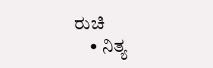ರುಚಿ
    • ನಿತ್ಯ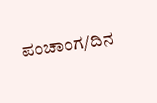ಪಂಚಾಂಗ/ದಿನ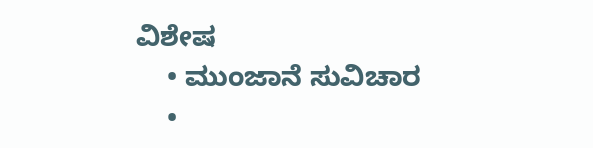ವಿಶೇಷ
    • ಮುಂಜಾನೆ ಸುವಿಚಾರ
    •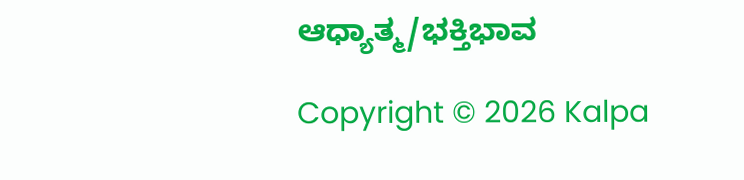ಆಧ್ಯಾತ್ಮ/ಭಕ್ತಿಭಾವ

Copyright © 2026 Kalpa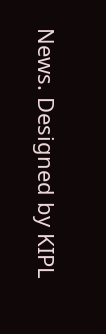News. Designed by KIPL